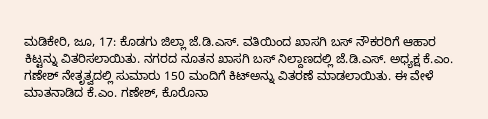ಮಡಿಕೇರಿ, ಜೂ, 17: ಕೊಡಗು ಜಿಲ್ಲಾ ಜೆ.ಡಿ.ಎಸ್. ವತಿಯಿಂದ ಖಾಸಗಿ ಬಸ್ ನೌಕರರಿಗೆ ಆಹಾರ ಕಿಟ್ಟನ್ನು ವಿತರಿಸಲಾಯಿತು. ನಗರದ ನೂತನ ಖಾಸಗಿ ಬಸ್ ನಿಲ್ದಾಣದಲ್ಲಿ ಜೆ.ಡಿ.ಎಸ್. ಅಧ್ಯಕ್ಷ ಕೆ.ಎಂ. ಗಣೇಶ್ ನೇತೃತ್ವದಲ್ಲಿ ಸುಮಾರು 150 ಮಂದಿಗೆ ಕಿಟ್ಅನ್ನು ವಿತರಣೆ ಮಾಡಲಾಯಿತು. ಈ ವೇಳೆ ಮಾತನಾಡಿದ ಕೆ.ಎಂ. ಗಣೇಶ್, ಕೊರೊನಾ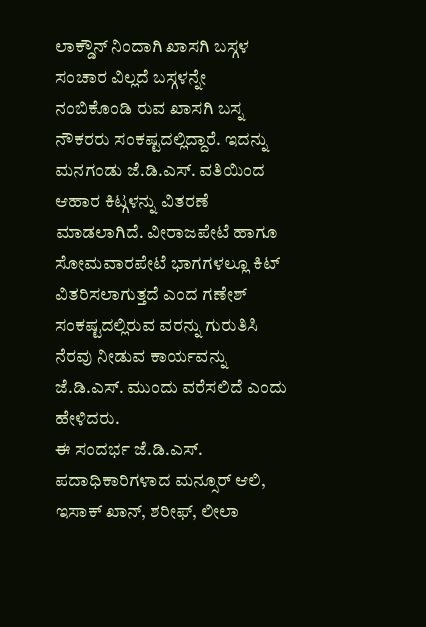ಲಾಕ್ಡೌನ್ ನಿಂದಾಗಿ ಖಾಸಗಿ ಬಸ್ಗಳ ಸಂಚಾರ ವಿಲ್ಲದೆ ಬಸ್ಗಳನ್ನೇ ನಂಬಿಕೊಂಡಿ ರುವ ಖಾಸಗಿ ಬಸ್ನ ನೌಕರರು ಸಂಕಷ್ಟದಲ್ಲಿದ್ದಾರೆ. ಇದನ್ನು ಮನಗಂಡು ಜೆ.ಡಿ.ಎಸ್. ವತಿಯಿಂದ ಆಹಾರ ಕಿಟ್ಗಳನ್ನು ವಿತರಣೆ ಮಾಡಲಾಗಿದೆ. ವೀರಾಜಪೇಟೆ ಹಾಗೂ ಸೋಮವಾರಪೇಟೆ ಭಾಗಗಳಲ್ಲೂ ಕಿಟ್ ವಿತರಿಸಲಾಗುತ್ತದೆ ಎಂದ ಗಣೇಶ್ ಸಂಕಷ್ಟದಲ್ಲಿರುವ ವರನ್ನು ಗುರುತಿಸಿ ನೆರವು ನೀಡುವ ಕಾರ್ಯವನ್ನು ಜೆ.ಡಿ.ಎಸ್. ಮುಂದು ವರೆಸಲಿದೆ ಎಂದು ಹೇಳಿದರು.
ಈ ಸಂದರ್ಭ ಜೆ.ಡಿ.ಎಸ್. ಪದಾಧಿಕಾರಿಗಳಾದ ಮನ್ಸೂರ್ ಆಲಿ, ಇಸಾಕ್ ಖಾನ್, ಶರೀಫ್, ಲೀಲಾ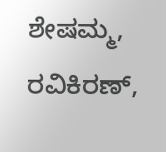ಶೇಷಮ್ಮ, ರವಿಕಿರಣ್,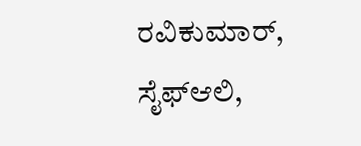ರವಿಕುಮಾರ್, ಸೈಫ್ಆಲಿ,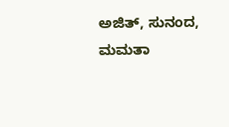ಅಜಿತ್, ಸುನಂದ, ಮಮತಾ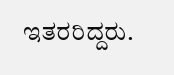ಇತರರಿದ್ದರು.